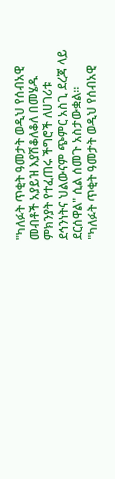"ካለፉት ጥቂት ዓመታት ወዲህ የሰብአዊ መብቶች አያይዝ እያሽቆለቆለ በመሄዱ ምክንያት የተፈጠሩ ችግሮች ለሀገሪቱ ደኅንነትና ህልውናም ጭምር አስጊ ደረጃ ላይ ደርሰዋል" ሲል ሰመጉ አስታውቋል።
"ካለፉት ጥቂት ዓመታት ወዲህ የሰብአዊ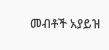መብቶች አያይዝ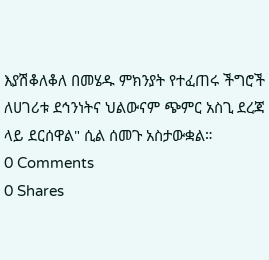እያሽቆለቆለ በመሄዱ ምክንያት የተፈጠሩ ችግሮች ለሀገሪቱ ደኅንነትና ህልውናም ጭምር አስጊ ደረጃ ላይ ደርሰዋል" ሲል ሰመጉ አስታውቋል።
0 Comments
0 Shares